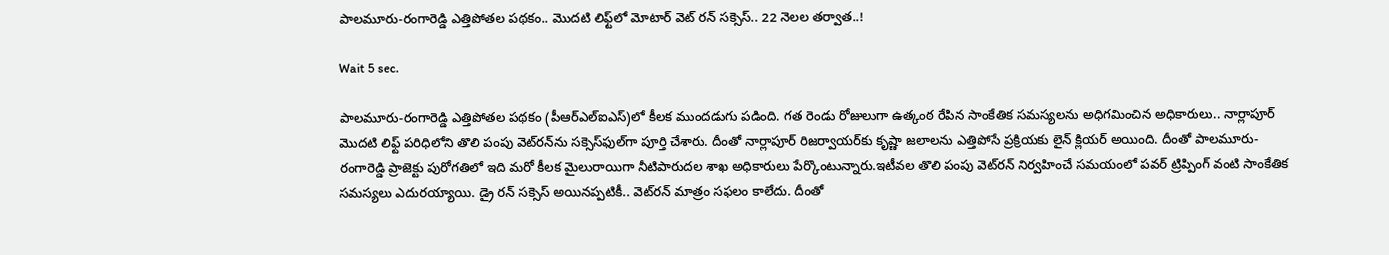పాలమూరు-రంగారెడ్డి ఎత్తిపోతల పథకం.. మొదటి లిఫ్ట్‌లో మోటార్ వెట్ రన్ సక్సెస్.. 22 నెలల తర్వాత..!

Wait 5 sec.

పాలమూరు-రంగారెడ్డి ఎత్తిపోతల పథకం (పీఆర్ఎల్ఐఎస్)లో కీలక ముందడుగు పడింది. గత రెండు రోజులుగా ఉత్కంఠ రేపిన సాంకేతిక సమస్యలను అధిగమించిన అధికారులు.. నార్లాపూర్ మొదటి లిఫ్ట్ పరిధిలోని తొలి పంపు వెట్‌రన్‌ను సక్సెస్‌ఫుల్‌గా పూర్తి చేశారు. దీంతో నార్లాపూర్ రిజర్వాయర్‌కు కృష్ణా జలాలను ఎత్తిపోసే ప్రక్రియకు లైన్ క్లియర్ అయింది. దీంతో పాలమూరు-రంగారెడ్డి ప్రాజెక్టు పురోగతిలో ఇది మరో కీలక మైలురాయిగా నీటిపారుదల శాఖ అధికారులు పేర్కొంటున్నారు.ఇటీవల తొలి పంపు వెట్‌రన్ నిర్వహించే సమయంలో పవర్ ట్రిప్పింగ్ వంటి సాంకేతిక సమస్యలు ఎదురయ్యాయి. డ్రై రన్ సక్సెస్ అయినప్పటికీ.. వెట్‌రన్ మాత్రం సఫలం కాలేదు. దీంతో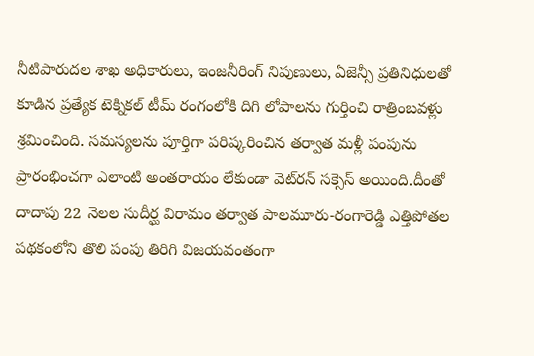నీటిపారుదల శాఖ అధికారులు, ఇంజనీరింగ్ నిపుణులు, ఏజెన్సీ ప్రతినిధులతో కూడిన ప్రత్యేక టెక్నికల్ టీమ్ రంగంలోకి దిగి లోపాలను గుర్తించి రాత్రింబవళ్లు శ్రమించింది. సమస్యలను పూర్తిగా పరిష్కరించిన తర్వాత మళ్లీ పంపును ప్రారంభించగా ఎలాంటి అంతరాయం లేకుండా వెట్‌రన్ సక్సెస్ అయింది.దీంతో దాదాపు 22 నెలల సుదీర్ఘ విరామం తర్వాత పాలమూరు-రంగారెడ్డి ఎత్తిపోతల పథకంలోని తొలి పంపు తిరిగి విజయవంతంగా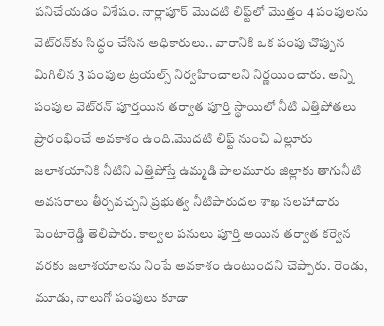పనిచేయడం విశేషం. నార్లాపూర్ మొదటి లిఫ్ట్‌లో మొత్తం 4 పంపులను వెట్‌రన్‌కు సిద్ధం చేసిన అధికారులు.. వారానికి ఒక పంపు చొప్పున మిగిలిన 3 పంపుల ట్రయల్స్ నిర్వహించాలని నిర్ణయించారు. అన్ని పంపుల వెట్‌రన్ పూర్తయిన తర్వాత పూర్తి స్థాయిలో నీటి ఎత్తిపోతలు ప్రారంభించే అవకాశం ఉంది.మొదటి లిఫ్ట్ నుంచి ఎల్లూరు జలాశయానికి నీటిని ఎత్తిపోస్తే ఉమ్మడి పాలమూరు జిల్లాకు తాగునీటి అవసరాలు తీర్చవచ్చని ప్రభుత్వ నీటిపారుదల శాఖ సలహాదారు పెంటారెడ్డి తెలిపారు. కాల్వల పనులు పూర్తి అయిన తర్వాత కర్వెన వరకు జలాశయాలను నింపే అవకాశం ఉంటుందని చెప్పారు. రెండు, మూడు, నాలుగో పంపులు కూడా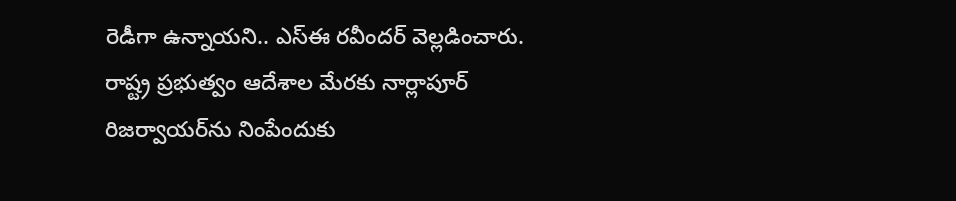రెడీగా ఉన్నాయని.. ఎస్‌ఈ రవీందర్ వెల్లడించారు. రాష్ట్ర ప్రభుత్వం ఆదేశాల మేరకు నార్లాపూర్ రిజర్వాయర్‌ను నింపేందుకు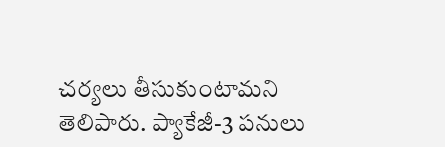చర్యలు తీసుకుంటామని తెలిపారు. ప్యాకేజీ-3 పనులు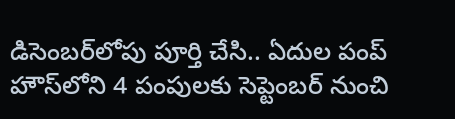డిసెంబర్‌లోపు పూర్తి చేసి.. ఏదుల పంప్ హౌస్‌లోని 4 పంపులకు సెప్టెంబర్ నుంచి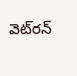వెట్‌రన్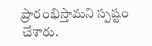ప్రారంభిస్తామని స్పష్టం చేశారు.